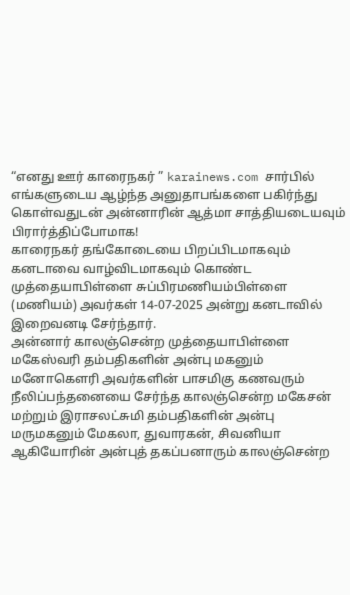“எனது ஊர் காரைநகர் ” karainews.com சார்பில் எங்களுடைய ஆழ்ந்த அனுதாபங்களை பகிர்ந்து கொள்வதுடன் அன்னாரின் ஆத்மா சாத்தியடையவும் பிரார்த்திப்போமாக!
காரைநகர் தங்கோடையை பிறப்பிடமாகவும் கனடாவை வாழ்விடமாகவும் கொண்ட முத்தையாபிள்ளை சுப்பிரமணியம்பிள்ளை (மணியம்) அவர்கள் 14-07-2025 அன்று கனடாவில் இறைவனடி சேர்ந்தார்.
அன்னார் காலஞ்சென்ற முத்தையாபிள்ளை மகேஸ்வரி தம்பதிகளின் அன்பு மகனும் மனோகௌரி அவர்களின் பாசமிகு கணவரும் நீலிப்பந்தனையை சேர்ந்த காலஞ்சென்ற மகேசன் மற்றும் இராசலட்சுமி தம்பதிகளின் அன்பு மருமகனும் மேகலா, துவாரகன், சிவனியா ஆகியோரின் அன்புத் தகப்பனாரும் காலஞ்சென்ற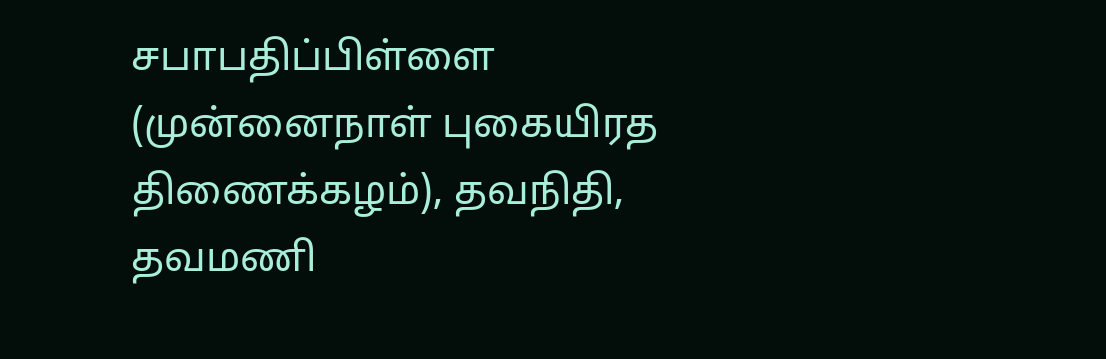சபாபதிப்பிள்ளை (முன்னைநாள் புகையிரத திணைக்கழம்), தவநிதி, தவமணி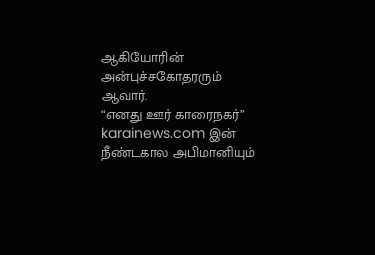ஆகியோரின் அன்புச்சகோதரரும் ஆவார்.
“எனது ஊர் காரைநகர்” karainews.com இன் நீண்டகால அபிமானியும்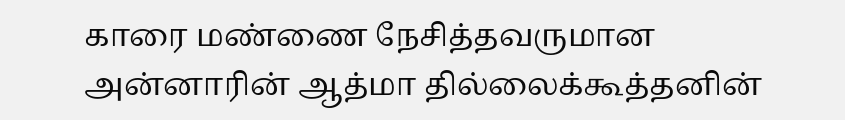காரை மண்ணை நேசித்தவருமான அன்னாரின் ஆத்மா தில்லைக்கூத்தனின்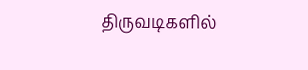திருவடிகளில்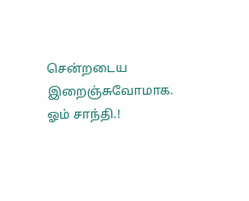சென்றடைய இறைஞ்சுவோமாக. ஓம் சாந்தி.!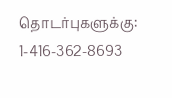தொடர்புகளுக்கு: 1-416-362-8693